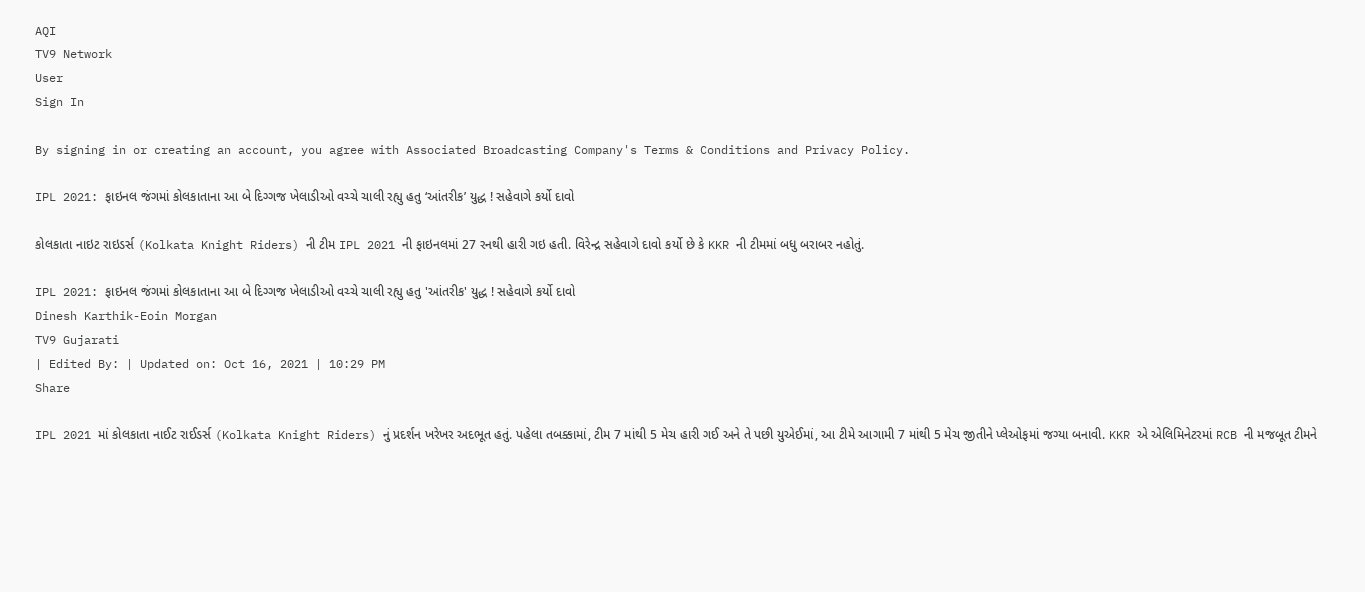AQI
TV9 Network
User
Sign In

By signing in or creating an account, you agree with Associated Broadcasting Company's Terms & Conditions and Privacy Policy.

IPL 2021: ફાઇનલ જંગમાં કોલકાતાના આ બે દિગ્ગજ ખેલાડીઓ વચ્ચે ચાલી રહ્યુ હતુ ‘આંતરીક’ યુદ્ધ ! સહેવાગે કર્યો દાવો

કોલકાતા નાઇટ રાઇડર્સ (Kolkata Knight Riders) ની ટીમ IPL 2021 ની ફાઇનલમાં 27 રનથી હારી ગઇ હતી. વિરેન્દ્ર સહેવાગે દાવો કર્યો છે કે KKR ની ટીમમાં બધુ બરાબર નહોતું.

IPL 2021: ફાઇનલ જંગમાં કોલકાતાના આ બે દિગ્ગજ ખેલાડીઓ વચ્ચે ચાલી રહ્યુ હતુ 'આંતરીક' યુદ્ધ ! સહેવાગે કર્યો દાવો
Dinesh Karthik-Eoin Morgan
TV9 Gujarati
| Edited By: | Updated on: Oct 16, 2021 | 10:29 PM
Share

IPL 2021 માં કોલકાતા નાઈટ રાઈડર્સ (Kolkata Knight Riders) નું પ્રદર્શન ખરેખર અદભૂત હતું. પહેલા તબક્કામાં, ટીમ 7 માંથી 5 મેચ હારી ગઈ અને તે પછી યુએઈમાં, આ ટીમે આગામી 7 માંથી 5 મેચ જીતીને પ્લેઓફમાં જગ્યા બનાવી. KKR એ એલિમિનેટરમાં RCB ની મજબૂત ટીમને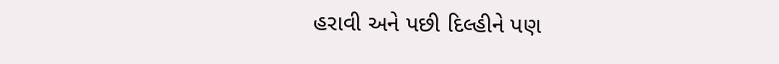હરાવી અને પછી દિલ્હીને પણ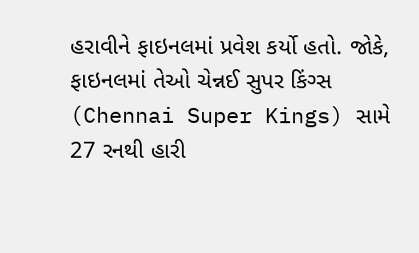હરાવીને ફાઇનલમાં પ્રવેશ કર્યો હતો. જોકે, ફાઇનલમાં તેઓ ચેન્નઈ સુપર કિંગ્સ (Chennai Super Kings) સામે 27 રનથી હારી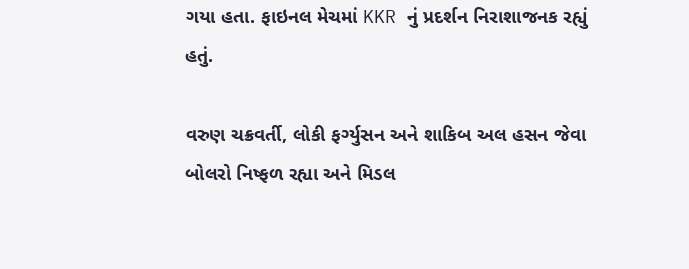ગયા હતા. ફાઇનલ મેચમાં KKR નું પ્રદર્શન નિરાશાજનક રહ્યું હતું.

વરુણ ચક્રવર્તી, લોકી ફર્ગ્યુસન અને શાકિબ અલ હસન જેવા બોલરો નિષ્ફળ રહ્યા અને મિડલ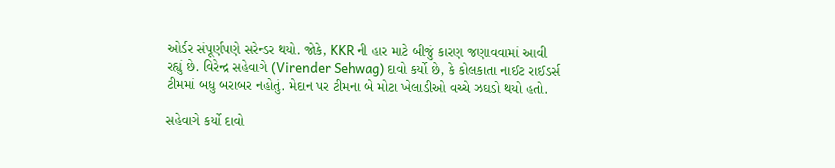ઓર્ડર સંપૂર્ણપણે સરેન્ડર થયો. જોકે, KKR ની હાર માટે બીજું કારણ જણાવવામાં આવી રહ્યું છે. વિરેન્દ્ર સહેવાગે (Virender Sehwag) દાવો કર્યો છે, કે કોલકાતા નાઈટ રાઈડર્સ ટીમમાં બધુ બરાબર નહોતું. મેદાન પર ટીમના બે મોટા ખેલાડીઓ વચ્ચે ઝઘડો થયો હતો.

સહેવાગે કર્યો દાવો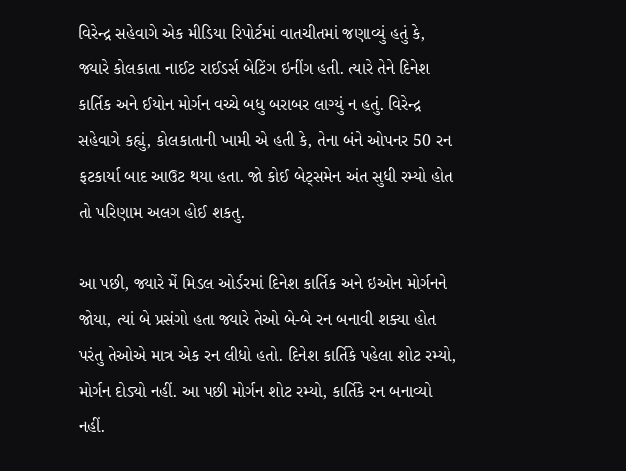વિરેન્દ્ર સહેવાગે એક મીડિયા રિપોર્ટમાં વાતચીતમાં જણાવ્યું હતું કે, જ્યારે કોલકાતા નાઈટ રાઈડર્સ બેટિંગ ઇનીંગ હતી. ત્યારે તેને દિનેશ કાર્તિક અને ઈયોન મોર્ગન વચ્ચે બધુ બરાબર લાગ્યું ન હતું. વિરેન્દ્ર સહેવાગે કહ્યું, કોલકાતાની ખામી એ હતી કે, તેના બંને ઓપનર 50 રન ફટકાર્યા બાદ આઉટ થયા હતા. જો કોઈ બેટ્સમેન અંત સુધી રમ્યો હોત તો પરિણામ અલગ હોઈ શકતુ.

આ પછી, જ્યારે મેં મિડલ ઓર્ડરમાં દિનેશ કાર્તિક અને ઇઓન મોર્ગનને જોયા, ત્યાં બે પ્રસંગો હતા જ્યારે તેઓ બે-બે રન બનાવી શક્યા હોત પરંતુ તેઓએ માત્ર એક રન લીધો હતો. દિનેશ કાર્તિકે પહેલા શોટ રમ્યો, મોર્ગન દોડ્યો નહીં. આ પછી મોર્ગન શોટ રમ્યો, કાર્તિકે રન બનાવ્યો નહીં.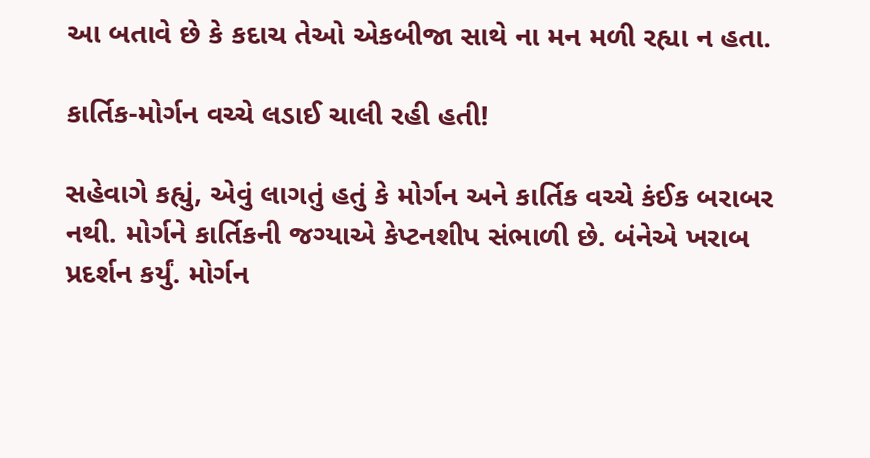આ બતાવે છે કે કદાચ તેઓ એકબીજા સાથે ના મન મળી રહ્યા ન હતા.

કાર્તિક-મોર્ગન વચ્ચે લડાઈ ચાલી રહી હતી!

સહેવાગે કહ્યું, એવું લાગતું હતું કે મોર્ગન અને કાર્તિક વચ્ચે કંઈક બરાબર નથી. મોર્ગને કાર્તિકની જગ્યાએ કેપ્ટનશીપ સંભાળી છે. બંનેએ ખરાબ પ્રદર્શન કર્યું. મોર્ગન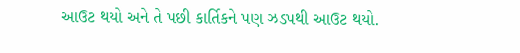આઉટ થયો અને તે પછી કાર્તિકને પણ ઝડપથી આઉટ થયો.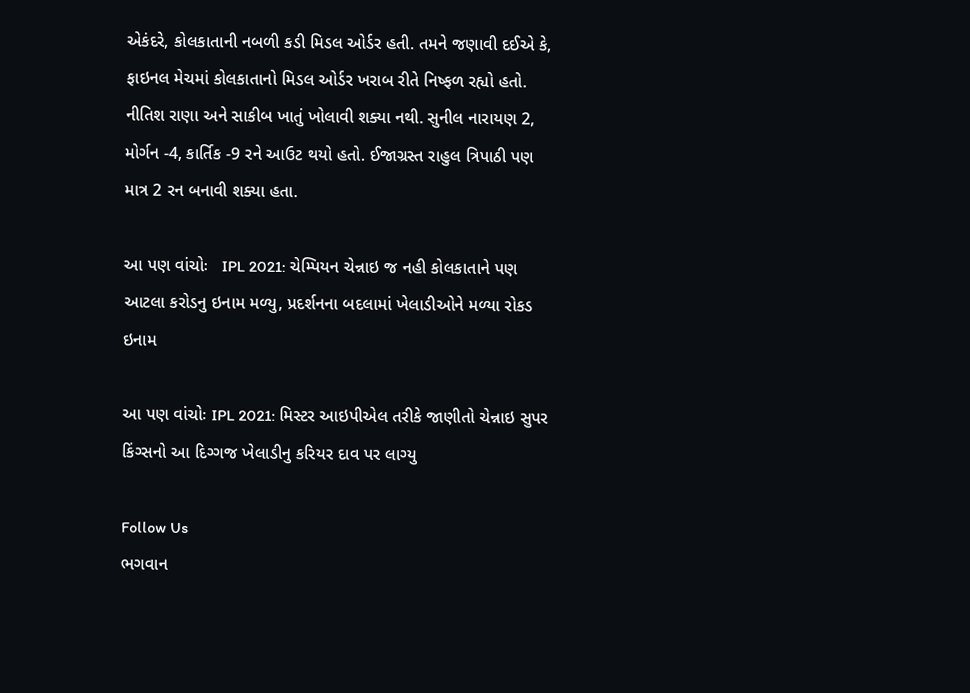એકંદરે, કોલકાતાની નબળી કડી મિડલ ઓર્ડર હતી. તમને જણાવી દઈએ કે, ફાઇનલ મેચમાં કોલકાતાનો મિડલ ઓર્ડર ખરાબ રીતે નિષ્ફળ રહ્યો હતો. નીતિશ રાણા અને સાકીબ ખાતું ખોલાવી શક્યા નથી. સુનીલ નારાયણ 2, મોર્ગન -4, કાર્તિક -9 રને આઉટ થયો હતો. ઈજાગ્રસ્ત રાહુલ ત્રિપાઠી પણ માત્ર 2 રન બનાવી શક્યા હતા.

આ પણ વાંચોઃ   IPL 2021: ચેમ્પિયન ચેન્નાઇ જ નહી કોલકાતાને પણ આટલા કરોડનુ ઇનામ મળ્યુ, પ્રદર્શનના બદલામાં ખેલાડીઓને મળ્યા રોકડ ઇનામ

આ પણ વાંચોઃ IPL 2021: મિસ્ટર આઇપીએલ તરીકે જાણીતો ચેન્નાઇ સુપર કિંગ્સનો આ દિગ્ગજ ખેલાડીનુ કરિયર દાવ પર લાગ્યુ

Follow Us
ભગવાન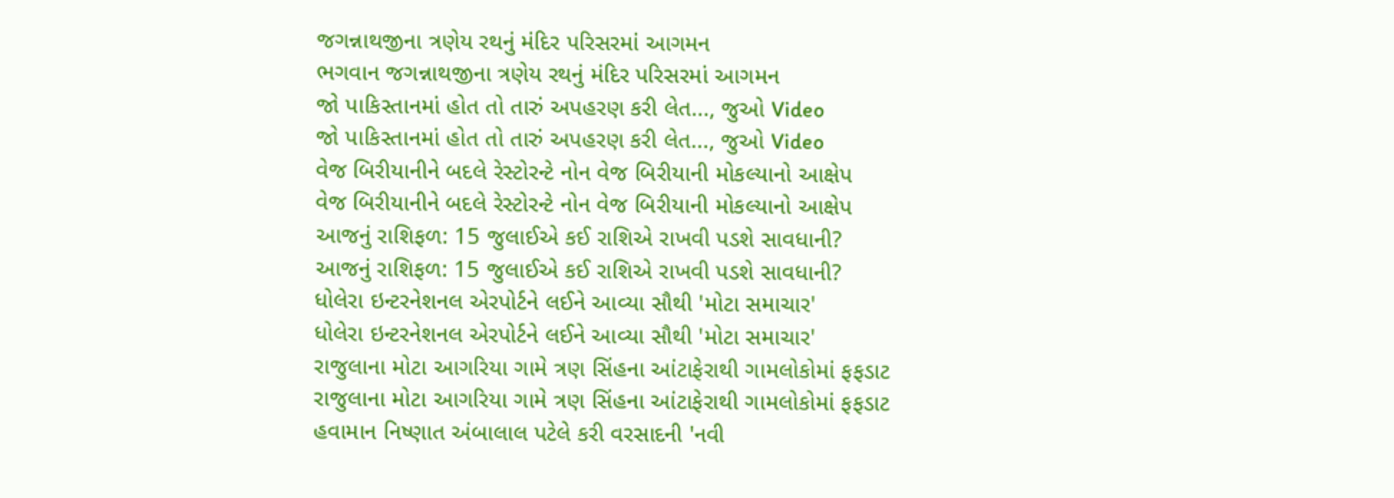જગન્નાથજીના ત્રણેય રથનું મંદિર પરિસરમાં આગમન
ભગવાન જગન્નાથજીના ત્રણેય રથનું મંદિર પરિસરમાં આગમન
જો પાકિસ્તાનમાં હોત તો તારું અપહરણ કરી લેત..., જુઓ Video
જો પાકિસ્તાનમાં હોત તો તારું અપહરણ કરી લેત..., જુઓ Video
વેજ બિરીયાનીને બદલે રેસ્ટોરન્ટે નોન વેજ બિરીયાની મોકલ્યાનો આક્ષેપ
વેજ બિરીયાનીને બદલે રેસ્ટોરન્ટે નોન વેજ બિરીયાની મોકલ્યાનો આક્ષેપ
આજનું રાશિફળ: 15 જુલાઈએ કઈ રાશિએ રાખવી પડશે સાવધાની?
આજનું રાશિફળ: 15 જુલાઈએ કઈ રાશિએ રાખવી પડશે સાવધાની?
ધોલેરા ઇન્ટરનેશનલ એરપોર્ટને લઈને આવ્યા સૌથી 'મોટા સમાચાર'
ધોલેરા ઇન્ટરનેશનલ એરપોર્ટને લઈને આવ્યા સૌથી 'મોટા સમાચાર'
રાજુલાના મોટા આગરિયા ગામે ત્રણ સિંહના આંટાફેરાથી ગામલોકોમાં ફફડાટ
રાજુલાના મોટા આગરિયા ગામે ત્રણ સિંહના આંટાફેરાથી ગામલોકોમાં ફફડાટ
હવામાન નિષ્ણાત અંબાલાલ પટેલે કરી વરસાદની 'નવી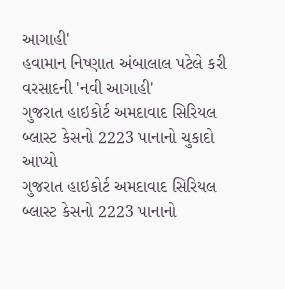આગાહી'
હવામાન નિષ્ણાત અંબાલાલ પટેલે કરી વરસાદની 'નવી આગાહી'
ગુજરાત હાઇકોર્ટ અમદાવાદ સિરિયલ બ્લાસ્ટ કેસનો 2223 પાનાનો ચુકાદો આપ્યો
ગુજરાત હાઇકોર્ટ અમદાવાદ સિરિયલ બ્લાસ્ટ કેસનો 2223 પાનાનો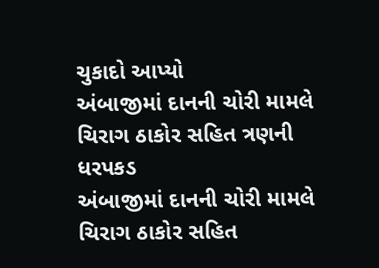ચુકાદો આપ્યો
અંબાજીમાં દાનની ચોરી મામલે ચિરાગ ઠાકોર સહિત ત્રણની ધરપકડ
અંબાજીમાં દાનની ચોરી મામલે ચિરાગ ઠાકોર સહિત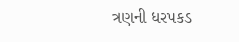ત્રણની ધરપકડ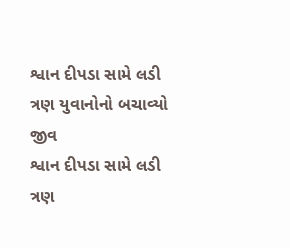શ્વાન દીપડા સામે લડી ત્રણ યુવાનોનો બચાવ્યો જીવ
શ્વાન દીપડા સામે લડી ત્રણ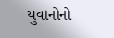યુવાનોનો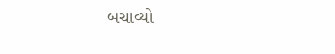બચાવ્યો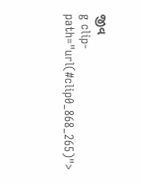જીવ
g clip-path="url(#clip0_868_265)">